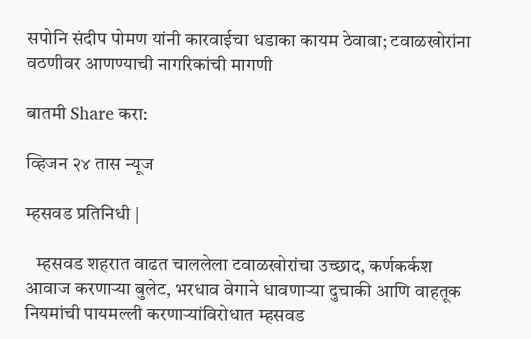सपोनि संदीप पोमण यांनी कारवाईचा धडाका कायम ठेवावा; टवाळखोरांना वठणीवर आणण्याची नागरिकांची मागणी

बातमी Share करा:

व्हिजन २४ तास न्यूज

म्हसवड प्रतिनिधी |

   म्हसवड शहरात वाढत चाललेला टवाळखोरांचा उच्छाद, कर्णकर्कश आवाज करणाऱ्या बुलेट, भरधाव वेगाने धावणाऱ्या दुचाकी आणि वाहतूक नियमांची पायमल्ली करणाऱ्यांविरोधात म्हसवड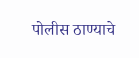पोलीस ठाण्याचे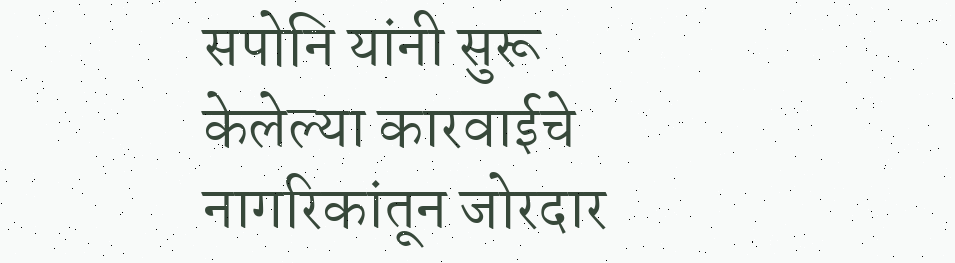सपोनि यांनी सुरू केलेल्या कारवाईचे नागरिकांतून जोरदार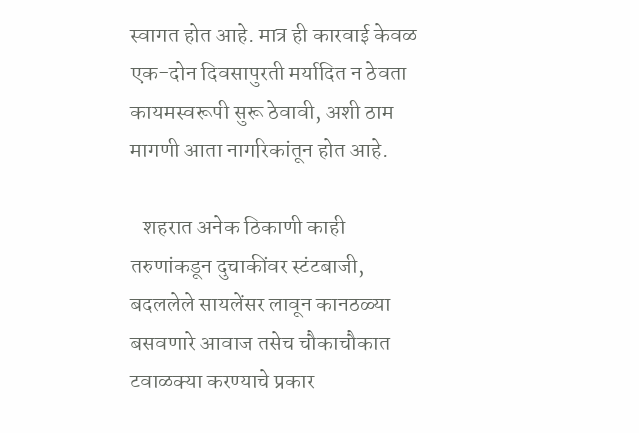स्वागत होत आहे. मात्र ही कारवाई केवळ एक-दोन दिवसापुरती मर्यादित न ठेवता कायमस्वरूपी सुरू ठेवावी, अशी ठाम मागणी आता नागरिकांतून होत आहे.

   शहरात अनेक ठिकाणी काही तरुणांकडून दुचाकींवर स्टंटबाजी, बदललेले सायलेंसर लावून कानठळ्या बसवणारे आवाज तसेच चौकाचौकात टवाळक्या करण्याचे प्रकार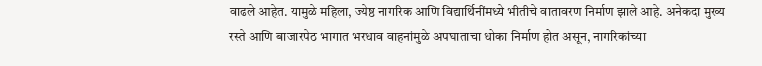वाढले आहेत. यामुळे महिला, ज्येष्ठ नागरिक आणि विद्यार्थिनींमध्ये भीतीचे वातावरण निर्माण झाले आहे. अनेकदा मुख्य रस्ते आणि बाजारपेठ भागात भरधाव वाहनांमुळे अपघाताचा धोका निर्माण होत असून, नागरिकांच्या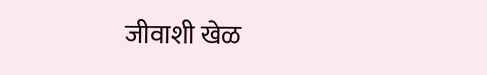जीवाशी खेळ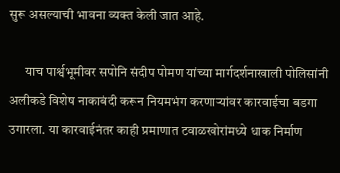सुरू असल्याची भावना व्यक्त केली जात आहे.

      याच पार्श्वभूमीवर सपोनि संदीप पोमण यांच्या मार्गदर्शनाखाली पोलिसांनी अलीकडे विशेष नाकाबंदी करून नियमभंग करणाऱ्यांवर कारवाईचा बडगा उगारला. या कारवाईनंतर काही प्रमाणात टवाळखोरांमध्ये धाक निर्माण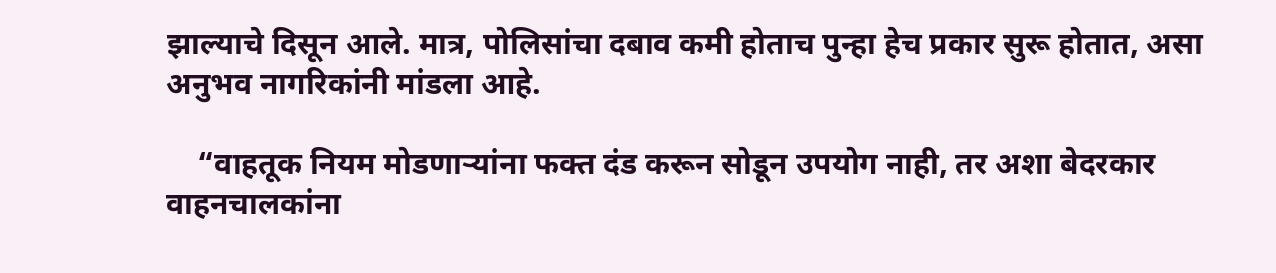झाल्याचे दिसून आले. मात्र, पोलिसांचा दबाव कमी होताच पुन्हा हेच प्रकार सुरू होतात, असा अनुभव नागरिकांनी मांडला आहे.

    “वाहतूक नियम मोडणाऱ्यांना फक्त दंड करून सोडून उपयोग नाही, तर अशा बेदरकार वाहनचालकांना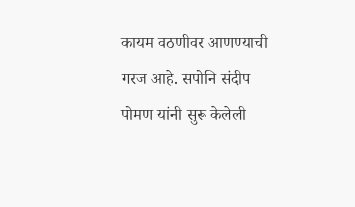कायम वठणीवर आणण्याची गरज आहे. सपोनि संदीप पोमण यांनी सुरू केलेली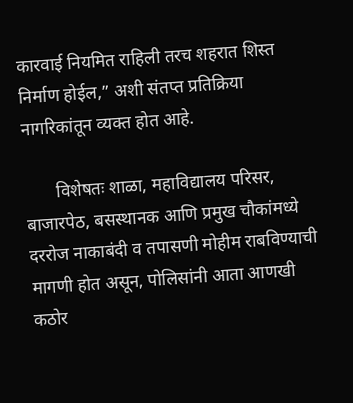कारवाई नियमित राहिली तरच शहरात शिस्त निर्माण होईल,” अशी संतप्त प्रतिक्रिया नागरिकांतून व्यक्त होत आहे.

       विशेषतः शाळा, महाविद्यालय परिसर, बाजारपेठ, बसस्थानक आणि प्रमुख चौकांमध्ये दररोज नाकाबंदी व तपासणी मोहीम राबविण्याची मागणी होत असून, पोलिसांनी आता आणखी कठोर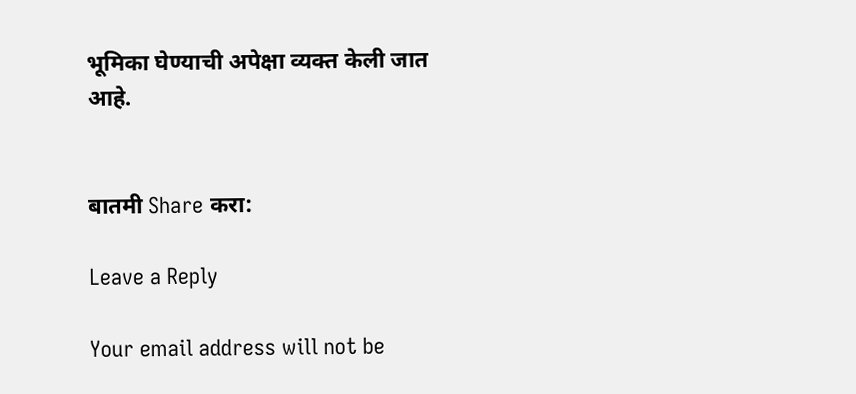भूमिका घेण्याची अपेक्षा व्यक्त केली जात आहे.


बातमी Share करा:

Leave a Reply

Your email address will not be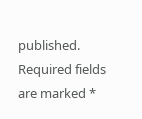published. Required fields are marked *